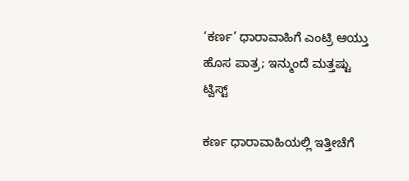‘ಕರ್ಣ’ ಧಾರಾವಾಹಿಗೆ ಎಂಟ್ರಿ ಆಯ್ತು ಹೊಸ ಪಾತ್ರ; ಇನ್ಮುಂದೆ ಮತ್ತಷ್ಟು ಟ್ವಿಸ್ಟ್

ಕರ್ಣ ಧಾರಾವಾಹಿಯಲ್ಲಿ ಇತ್ತೀಚೆಗೆ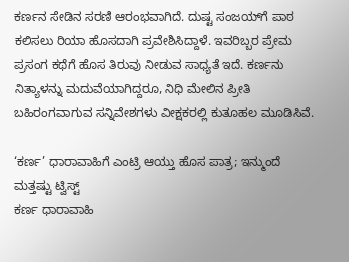ಕರ್ಣನ ಸೇಡಿನ ಸರಣಿ ಆರಂಭವಾಗಿದೆ. ದುಷ್ಟ ಸಂಜಯ್‌ಗೆ ಪಾಠ ಕಲಿಸಲು ರಿಯಾ ಹೊಸದಾಗಿ ಪ್ರವೇಶಿಸಿದ್ದಾಳೆ. ಇವರಿಬ್ಬರ ಪ್ರೇಮ ಪ್ರಸಂಗ ಕಥೆಗೆ ಹೊಸ ತಿರುವು ನೀಡುವ ಸಾಧ್ಯತೆ ಇದೆ. ಕರ್ಣನು ನಿತ್ಯಾಳನ್ನು ಮದುವೆಯಾಗಿದ್ದರೂ, ನಿಧಿ ಮೇಲಿನ ಪ್ರೀತಿ ಬಹಿರಂಗವಾಗುವ ಸನ್ನಿವೇಶಗಳು ವೀಕ್ಷಕರಲ್ಲಿ ಕುತೂಹಲ ಮೂಡಿಸಿವೆ.

‘ಕರ್ಣ’ ಧಾರಾವಾಹಿಗೆ ಎಂಟ್ರಿ ಆಯ್ತು ಹೊಸ ಪಾತ್ರ; ಇನ್ಮುಂದೆ ಮತ್ತಷ್ಟು ಟ್ವಿಸ್ಟ್
ಕರ್ಣ ಧಾರಾವಾಹಿ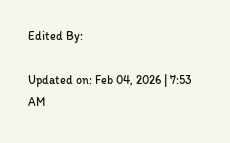Edited By:

Updated on: Feb 04, 2026 | 7:53 AM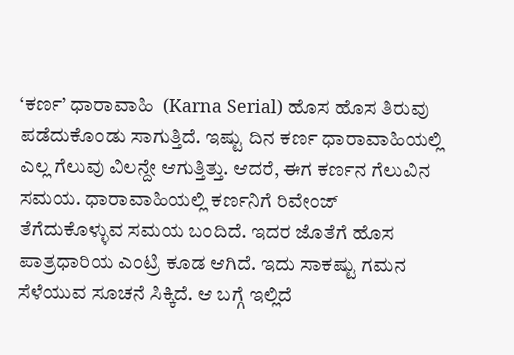‘ಕರ್ಣ’ ಧಾರಾವಾಹಿ  (Karna Serial) ಹೊಸ ಹೊಸ ತಿರುವು ಪಡೆದುಕೊಂಡು ಸಾಗುತ್ತಿದೆ. ಇಷ್ಟು ದಿನ ಕರ್ಣ ಧಾರಾವಾಹಿಯಲ್ಲಿ ಎಲ್ಲ ಗೆಲುವು ವಿಲನ್ದೇ ಆಗುತ್ತಿತ್ತು. ಆದರೆ, ಈಗ ಕರ್ಣನ ಗೆಲುವಿನ ಸಮಯ. ಧಾರಾವಾಹಿಯಲ್ಲಿ ಕರ್ಣನಿಗೆ ರಿವೇಂಜ್ ತೆಗೆದುಕೊಳ್ಳುವ ಸಮಯ ಬಂದಿದೆ. ಇದರ ಜೊತೆಗೆ ಹೊಸ ಪಾತ್ರಧಾರಿಯ ಎಂಟ್ರಿ ಕೂಡ ಆಗಿದೆ. ಇದು ಸಾಕಷ್ಟು ಗಮನ ಸೆಳೆಯುವ ಸೂಚನೆ ಸಿಕ್ಕಿದೆ. ಆ ಬಗ್ಗೆ ಇಲ್ಲಿದೆ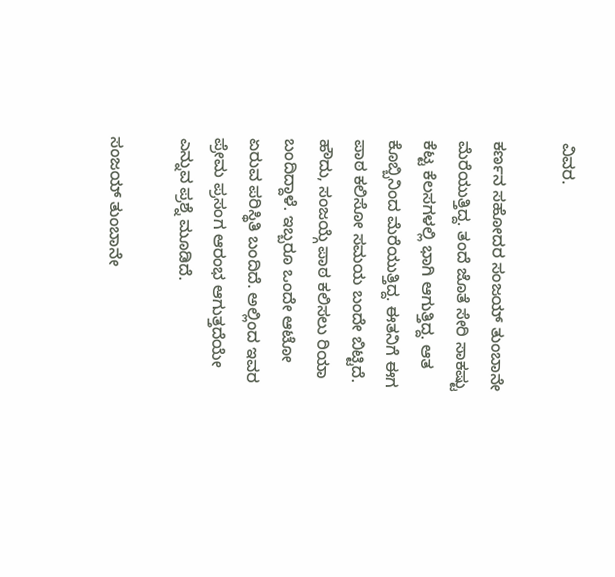ವಿವರ.

ಕರ್ಣನ ಸಹೋದರ ಸಂಜಯ್ ತುಂಬಾನೇ ಮೆರೆಯುತ್ತಿದ್ದ. ತಂದೆ ಜೊತೆ ಸೇರಿ ಸಾಕಷ್ಟು ಕೆಟ್ಟ ಕೆಲಸಗಳಲ್ಲಿ ಭಾಗಿ ಆಗುತ್ತಿದ್ದ. ಆತ ಕೊಬ್ಬಿನಿಂದ ಮೆರೆಯುತ್ತಿದ್ದ. ಈತನಿಗೆ ಈಗ ಪಾಠ ಕಲಿಸೋ ಸಮಯ ಬಂದೇ ಬಿಟ್ಟಿದೆ. ಹೌದು, ಸಂಜಯ್ಗೆ ಪಾಠ ಕಲಿಸಲು ರಿಯಾ ಬಂದಿದ್ದಾಳೆ. ಇಬ್ಬರೂ ಒಂದೇ ಆಟೋ ಏರುವ ಪರಿಸ್ಥಿತಿ ಬಂದಿದೆ. ಅಲ್ಲಿಂದ ಇವರ ಪ್ರೇಮ ಪ್ರಸಂಗ ಆರಂಭ ಆಗುತ್ತದೆಯೇ ಎನ್ನುವ ಪ್ರಶ್ನೆ ಮೂಡಿದೆ.

ಸಂಜಯ್ ತುಂಬಾನೇ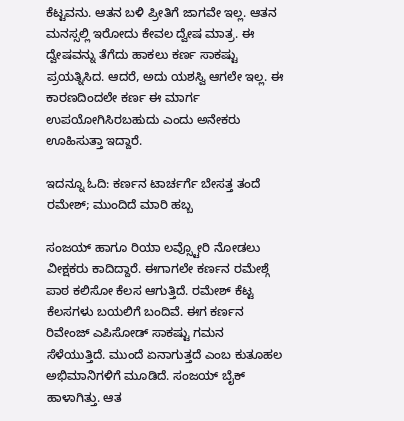ಕೆಟ್ಟವನು. ಆತನ ಬಳಿ ಪ್ರೀತಿಗೆ ಜಾಗವೇ ಇಲ್ಲ. ಆತನ ಮನಸ್ಸಲ್ಲಿ ಇರೋದು ಕೇವಲ ದ್ವೇಷ ಮಾತ್ರ. ಈ ದ್ವೇಷವನ್ನು ತೆಗೆದು ಹಾಕಲು ಕರ್ಣ ಸಾಕಷ್ಟು ಪ್ರಯತ್ನಿಸಿದ. ಆದರೆ, ಅದು ಯಶಸ್ವಿ ಆಗಲೇ ಇಲ್ಲ. ಈ ಕಾರಣದಿಂದಲೇ ಕರ್ಣ ಈ ಮಾರ್ಗ ಉಪಯೋಗಿಸಿರಬಹುದು ಎಂದು ಅನೇಕರು ಊಹಿಸುತ್ತಾ ಇದ್ದಾರೆ.

ಇದನ್ನೂ ಓದಿ: ಕರ್ಣನ ಟಾರ್ಚರ್ಗೆ ಬೇಸತ್ತ ತಂದೆ ರಮೇಶ್; ಮುಂದಿದೆ ಮಾರಿ ಹಬ್ಬ

ಸಂಜಯ್ ಹಾಗೂ ರಿಯಾ ಲವ್ಸ್ಟೋರಿ ನೋಡಲು ವೀಕ್ಷಕರು ಕಾದಿದ್ದಾರೆ. ಈಗಾಗಲೇ ಕರ್ಣನ ರಮೇಶ್ಗೆ ಪಾಠ ಕಲಿಸೋ ಕೆಲಸ ಆಗುತ್ತಿದೆ. ರಮೇಶ್ ಕೆಟ್ಟ ಕೆಲಸಗಳು ಬಯಲಿಗೆ ಬಂದಿವೆ. ಈಗ ಕರ್ಣನ ರಿವೇಂಜ್ ಎಪಿಸೋಡ್ ಸಾಕಷ್ಟು ಗಮನ ಸೆಳೆಯುತ್ತಿದೆ. ಮುಂದೆ ಏನಾಗುತ್ತದೆ ಎಂಬ ಕುತೂಹಲ ಅಭಿಮಾನಿಗಳಿಗೆ ಮೂಡಿದೆ. ಸಂಜಯ್ ಬೈಕ್ ಹಾಳಾಗಿತ್ತು. ಆತ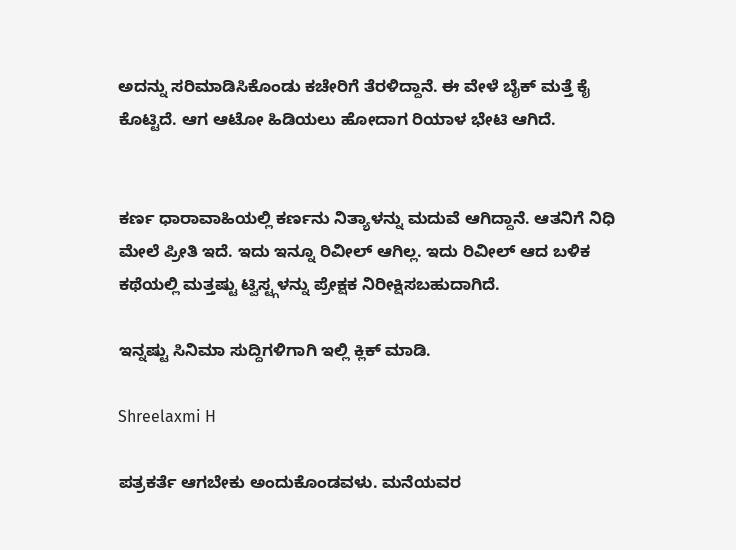ಅದನ್ನು ಸರಿಮಾಡಿಸಿಕೊಂಡು ಕಚೇರಿಗೆ ತೆರಳಿದ್ದಾನೆ. ಈ ವೇಳೆ ಬೈಕ್ ಮತ್ತೆ ಕೈ ಕೊಟ್ಟಿದೆ. ಆಗ ಆಟೋ ಹಿಡಿಯಲು ಹೋದಾಗ ರಿಯಾಳ ಭೇಟಿ ಆಗಿದೆ.


ಕರ್ಣ ಧಾರಾವಾಹಿಯಲ್ಲಿ ಕರ್ಣನು ನಿತ್ಯಾಳನ್ನು ಮದುವೆ ಆಗಿದ್ದಾನೆ. ಆತನಿಗೆ ನಿಧಿ ಮೇಲೆ ಪ್ರೀತಿ ಇದೆ. ಇದು ಇನ್ನೂ ರಿವೀಲ್ ಆಗಿಲ್ಲ. ಇದು ರಿವೀಲ್ ಆದ ಬಳಿಕ ಕಥೆಯಲ್ಲಿ ಮತ್ತಷ್ಟು ಟ್ವಿಸ್ಟ್ಗಳನ್ನು ಪ್ರೇಕ್ಷಕ ನಿರೀಕ್ಷಿಸಬಹುದಾಗಿದೆ.

ಇನ್ನಷ್ಟು ಸಿನಿಮಾ ಸುದ್ದಿಗಳಿಗಾಗಿ ಇಲ್ಲಿ ಕ್ಲಿಕ್ ಮಾಡಿ.

Shreelaxmi H

ಪತ್ರಕರ್ತೆ ಆಗಬೇಕು ಅಂದುಕೊಂಡವಳು. ಮನೆಯವರ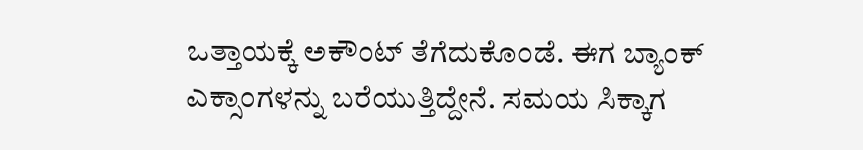ಒತ್ತಾಯಕ್ಕೆ ಅಕೌಂಟ್ ತೆಗೆದುಕೊಂಡೆ. ಈಗ ಬ್ಯಾಂಕ್ ಎಕ್ಸಾಂಗಳನ್ನು ಬರೆಯುತ್ತಿದ್ದೇನೆ. ಸಮಯ ಸಿಕ್ಕಾಗ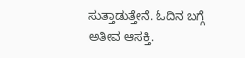ಸುತ್ತಾಡುತ್ತೇನೆ. ಓದಿನ ಬಗ್ಗೆ ಅತೀವ ಆಸಕ್ತಿ.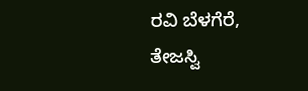ರವಿ ಬೆಳಗೆರೆ, ತೇಜಸ್ವಿ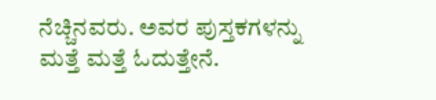ನೆಚ್ಚಿನವರು. ಅವರ ಪುಸ್ತಕಗಳನ್ನು ಮತ್ತೆ ಮತ್ತೆ ಓದುತ್ತೇನೆ.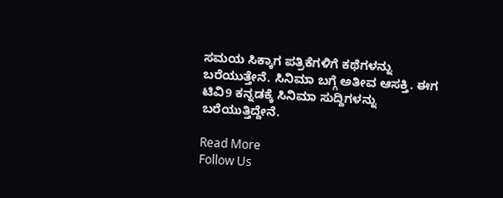ಸಮಯ ಸಿಕ್ಕಾಗ ಪತ್ರಿಕೆಗಳಿಗೆ ಕಥೆಗಳನ್ನು ಬರೆಯುತ್ತೇನೆ. ಸಿನಿಮಾ ಬಗ್ಗೆ ಅತೀವ ಆಸಕ್ತಿ. ಈಗ ಟಿವಿ9 ಕನ್ನಡಕ್ಕೆ ಸಿನಿಮಾ ಸುದ್ದಿಗಳನ್ನು ಬರೆಯುತ್ತಿದ್ದೇನೆ.

Read More
Follow Us